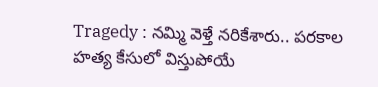Tragedy : నమ్మి వెళ్తే నరికేశారు.. పరకాల హత్య కేసులో విస్తుపోయే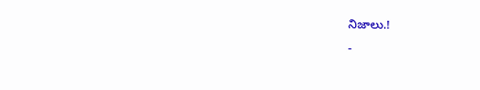నిజాలు.!
-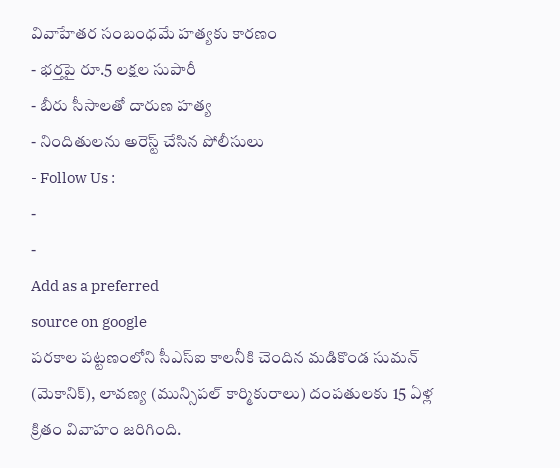వివాహేతర సంబంధమే హత్యకు కారణం
- భర్తపై రూ.5 లక్షల సుపారీ
- బీరు సీసాలతో దారుణ హత్య
- నిందితులను అరెస్ట్ చేసిన పోలీసులు
- Follow Us :
-
-
Add as a preferred
source on google
పరకాల పట్టణంలోని సీఎస్ఐ కాలనీకి చెందిన మడికొండ సుమన్ (మెకానిక్), లావణ్య (మున్సిపల్ కార్మికురాలు) దంపతులకు 15 ఏళ్ల క్రితం వివాహం జరిగింది.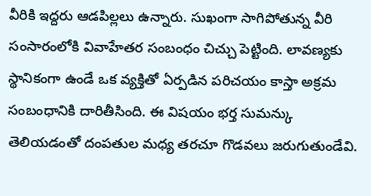వీరికి ఇద్దరు ఆడపిల్లలు ఉన్నారు. సుఖంగా సాగిపోతున్న వీరి సంసారంలోకి వివాహేతర సంబంధం చిచ్చు పెట్టింది. లావణ్యకు స్థానికంగా ఉండే ఒక వ్యక్తితో ఏర్పడిన పరిచయం కాస్తా అక్రమ సంబంధానికి దారితీసింది. ఈ విషయం భర్త సుమన్కు తెలియడంతో దంపతుల మధ్య తరచూ గొడవలు జరుగుతుండేవి.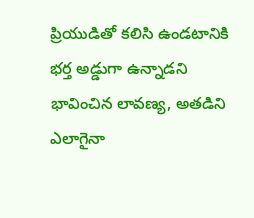ప్రియుడితో కలిసి ఉండటానికి భర్త అడ్డుగా ఉన్నాడని భావించిన లావణ్య, అతడిని ఎలాగైనా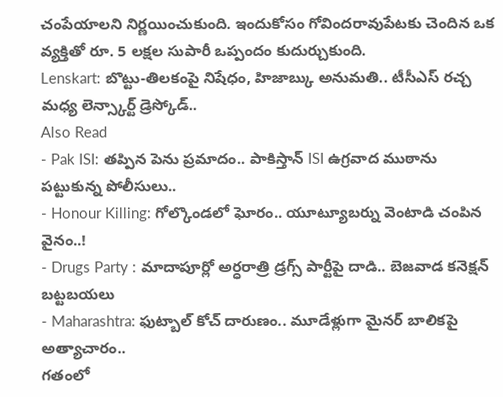చంపేయాలని నిర్ణయించుకుంది. ఇందుకోసం గోవిందరావుపేటకు చెందిన ఒక వ్యక్తితో రూ. 5 లక్షల సుపారీ ఒప్పందం కుదుర్చుకుంది.
Lenskart: బొట్టు-తిలకంపై నిషేధం, హిజాబ్కు అనుమతి.. టీసీఎస్ రచ్చ మధ్య లెన్స్కార్ట్ డ్రెస్కోడ్..
Also Read
- Pak ISI: తప్పిన పెను ప్రమాదం.. పాకిస్తాన్ ISI ఉగ్రవాద ముఠాను పట్టుకున్న పోలీసులు..
- Honour Killing: గోల్కొండలో ఘోరం.. యూట్యూబర్ను వెంటాడి చంపిన వైనం..!
- Drugs Party : మాదాపూర్లో అర్ధరాత్రి డ్రగ్స్ పార్టీపై దాడి.. బెజవాడ కనెక్షన్ బట్టబయలు
- Maharashtra: ఫుట్బాల్ కోచ్ దారుణం.. మూడేళ్లుగా మైనర్ బాలికపై అత్యాచారం..
గతంలో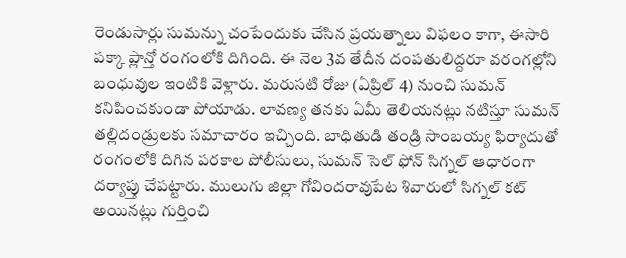రెండుసార్లు సుమన్ను చంపేందుకు చేసిన ప్రయత్నాలు విఫలం కాగా, ఈసారి పక్కా ప్లాన్తో రంగంలోకి దిగింది. ఈ నెల 3వ తేదీన దంపతులిద్దరూ వరంగల్లోని బంధువుల ఇంటికి వెళ్లారు. మరుసటి రోజు (ఏప్రిల్ 4) నుంచి సుమన్ కనిపించకుండా పోయాడు. లావణ్య తనకు ఏమీ తెలియనట్లు నటిస్తూ సుమన్ తల్లిదండ్రులకు సమాచారం ఇచ్చింది. బాధితుడి తండ్రి సాంబయ్య ఫిర్యాదుతో రంగంలోకి దిగిన పరకాల పోలీసులు, సుమన్ సెల్ ఫోన్ సిగ్నల్ ఆధారంగా దర్యాప్తు చేపట్టారు. ములుగు జిల్లా గోవిందరావుపేట శివారులో సిగ్నల్ కట్ అయినట్లు గుర్తించి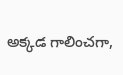అక్కడ గాలించగా,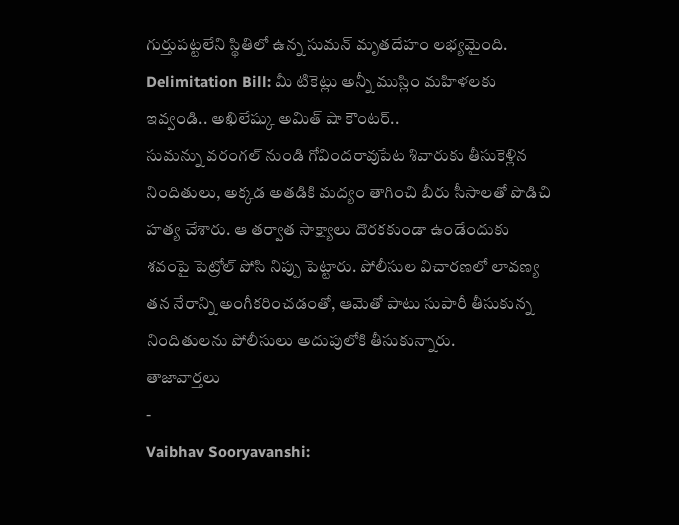గుర్తుపట్టలేని స్థితిలో ఉన్న సుమన్ మృతదేహం లభ్యమైంది.
Delimitation Bill: మీ టికెట్లు అన్నీ ముస్లిం మహిళలకు ఇవ్వండి.. అఖిలేష్కు అమిత్ షా కౌంటర్..
సుమన్ను వరంగల్ నుండి గోవిందరావుపేట శివారుకు తీసుకెళ్లిన నిందితులు, అక్కడ అతడికి మద్యం తాగించి బీరు సీసాలతో పొడిచి హత్య చేశారు. ఆ తర్వాత సాక్ష్యాలు దొరకకుండా ఉండేందుకు శవంపై పెట్రోల్ పోసి నిప్పు పెట్టారు. పోలీసుల విచారణలో లావణ్య తన నేరాన్ని అంగీకరించడంతో, ఆమెతో పాటు సుపారీ తీసుకున్న నిందితులను పోలీసులు అదుపులోకి తీసుకున్నారు.
తాజావార్తలు
-
Vaibhav Sooryavanshi: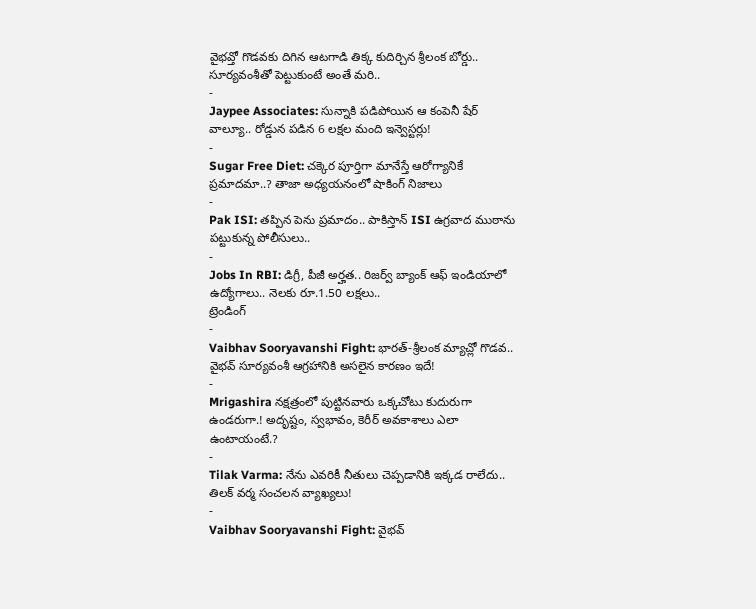వైభవ్తో గొడవకు దిగిన ఆటగాడి తిక్క కుదిర్చిన శ్రీలంక బోర్డు.. సూర్యవంశీతో పెట్టుకుంటే అంతే మరి..
-
Jaypee Associates: సున్నాకి పడిపోయిన ఆ కంపెనీ షేర్ వాల్యూ.. రోడ్డున పడిన 6 లక్షల మంది ఇన్వెస్టర్లు!
-
Sugar Free Diet: చక్కెర పూర్తిగా మానేస్తే ఆరోగ్యానికే ప్రమాదమా..? తాజా అధ్యయనంలో షాకింగ్ నిజాలు
-
Pak ISI: తప్పిన పెను ప్రమాదం.. పాకిస్తాన్ ISI ఉగ్రవాద ముఠాను పట్టుకున్న పోలీసులు..
-
Jobs In RBI: డిగ్రీ, పీజీ అర్హత.. రిజర్వ్ బ్యాంక్ ఆఫ్ ఇండియాలో ఉద్యోగాలు.. నెలకు రూ.1.50 లక్షలు..
ట్రెండింగ్
-
Vaibhav Sooryavanshi Fight: భారత్-శ్రీలంక మ్యాచ్లో గొడవ.. వైభవ్ సూర్యవంశీ ఆగ్రహానికి అసలైన కారణం ఇదే!
-
Mrigashira నక్షత్రంలో పుట్టినవారు ఒక్కచోటు కుదురుగా ఉండరుగా.! అదృష్టం, స్వభావం, కెరీర్ అవకాశాలు ఎలా ఉంటాయంటే.?
-
Tilak Varma: నేను ఎవరికీ నీతులు చెప్పడానికి ఇక్కడ రాలేదు.. తిలక్ వర్మ సంచలన వ్యాఖ్యలు!
-
Vaibhav Sooryavanshi Fight: వైభవ్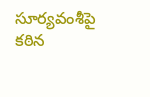సూర్యవంశీపై కఠిన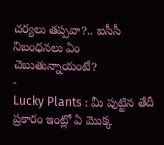చర్యలు తప్పవా?.. ఐసీసీ నిబంధనలు ఏం చెబుతున్నాయంటే?
-
Lucky Plants : మీ పుట్టిన తేదీ ప్రకారం ఇంట్లో ఏ మొక్క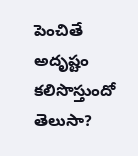పెంచితే అదృష్టం కలిసొస్తుందో తెలుసా?